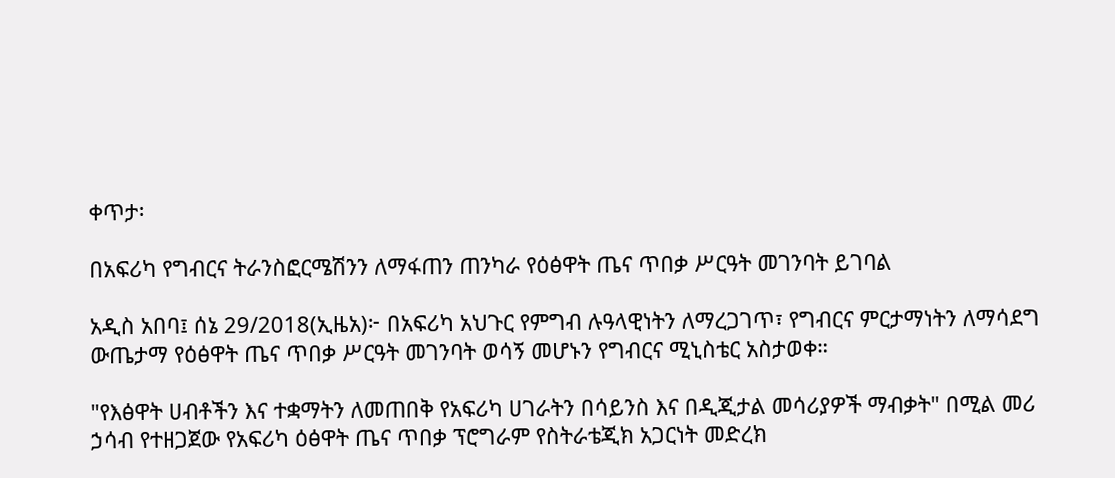ቀጥታ፡

በአፍሪካ የግብርና ትራንስፎርሜሽንን ለማፋጠን ጠንካራ የዕፅዋት ጤና ጥበቃ ሥርዓት መገንባት ይገባል

አዲስ አበባ፤ ሰኔ 29/2018(ኢዜአ)፦ በአፍሪካ አህጉር የምግብ ሉዓላዊነትን ለማረጋገጥ፣ የግብርና ምርታማነትን ለማሳደግ ውጤታማ የዕፅዋት ጤና ጥበቃ ሥርዓት መገንባት ወሳኝ መሆኑን የግብርና ሚኒስቴር አስታወቀ።

"የእፅዋት ሀብቶችን እና ተቋማትን ለመጠበቅ የአፍሪካ ሀገራትን በሳይንስ እና በዲጂታል መሳሪያዎች ማብቃት" በሚል መሪ ኃሳብ የተዘጋጀው የአፍሪካ ዕፅዋት ጤና ጥበቃ ፕሮግራም የስትራቴጂክ አጋርነት መድረክ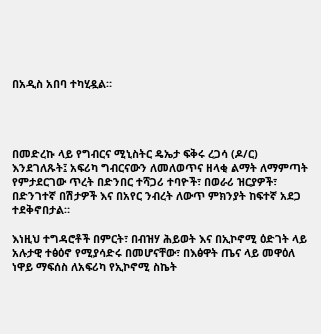በአዲስ አበባ ተካሂዷል።




በመድረኩ ላይ የግብርና ሚኒስትር ዴኤታ ፍቅሩ ረጋሳ (ዶ/ር) እንደገለጹት፤ አፍሪካ ግብርናውን ለመለወጥና ዘላቂ ልማት ለማምጣት የምታደርገው ጥረት በድንበር ተሻጋሪ ተባዮች፣ በወራሪ ዝርያዎች፣ በድንገተኛ በሽታዎች እና በአየር ንብረት ለውጥ ምክንያት ከፍተኛ አደጋ ተደቅኖበታል።

እነዚህ ተግዳሮቶች በምርት፣ በብዝሃ ሕይወት እና በኢኮኖሚ ዕድገት ላይ አሉታዊ ተፅዕኖ የሚያሳድሩ በመሆናቸው፣ በእፅዋት ጤና ላይ መዋዕለ ነዋይ ማፍሰስ ለአፍሪካ የኢኮኖሚ ስኬት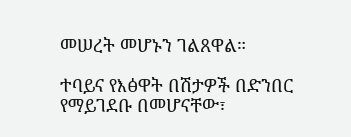መሠረት መሆኑን ገልጸዋል።

ተባይና የእፅዋት በሽታዎች በድንበር የማይገደቡ በመሆናቸው፣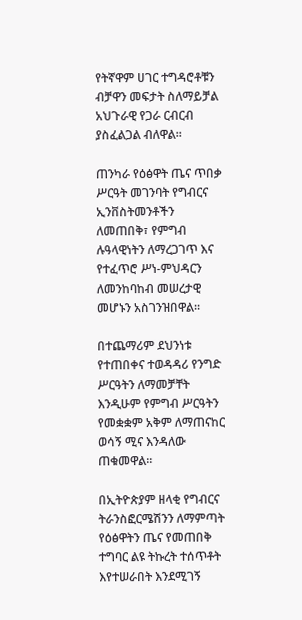የትኛዋም ሀገር ተግዳሮቶቹን ብቻዋን መፍታት ስለማይቻል አህጉራዊ የጋራ ርብርብ ያስፈልጋል ብለዋል።

ጠንካራ የዕፅዋት ጤና ጥበቃ ሥርዓት መገንባት የግብርና ኢንቨስትመንቶችን ለመጠበቅ፣ የምግብ ሉዓላዊነትን ለማረጋገጥ እና የተፈጥሮ ሥነ-ምህዳርን ለመንከባከብ መሠረታዊ መሆኑን አስገንዝበዋል።

በተጨማሪም ደህንነቱ የተጠበቀና ተወዳዳሪ የንግድ ሥርዓትን ለማመቻቸት እንዲሁም የምግብ ሥርዓትን የመቋቋም አቅም ለማጠናከር ወሳኝ ሚና እንዳለው ጠቁመዋል።

በኢትዮጵያም ዘላቂ የግብርና ትራንስፎርሜሽንን ለማምጣት የዕፅዋትን ጤና የመጠበቅ ተግባር ልዩ ትኩረት ተሰጥቶት እየተሠራበት እንደሚገኝ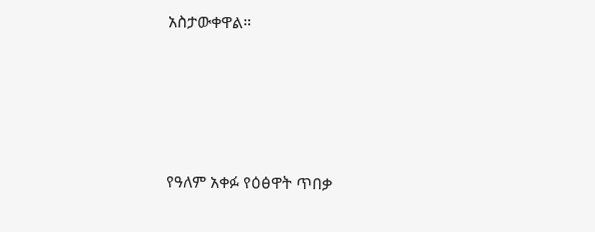አስታውቀዋል።




የዓለም አቀፉ የዕፅዋት ጥበቃ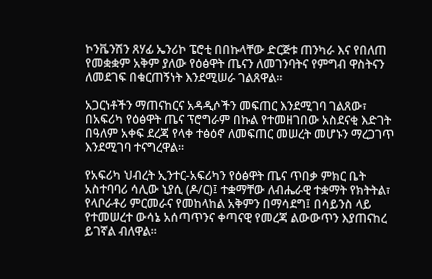ኮንቬንሽን ጸሃፊ ኤንሪኮ ፔሮቲ በበኩላቸው ድርጅቱ ጠንካራ እና የበለጠ የመቋቋም አቅም ያለው የዕፅዋት ጤናን ለመገንባትና የምግብ ዋስትናን ለመደገፍ በቁርጠኝነት እንደሚሠራ ገልጸዋል።

አጋርነቶችን ማጠናከርና አዳዲሶችን መፍጠር እንደሚገባ ገልጸው፣ በአፍሪካ የዕፅዋት ጤና ፕሮግራም በኩል የተመዘገበው አስደናቂ እድገት በዓለም አቀፍ ደረጃ የላቀ ተፅዕኖ ለመፍጠር መሠረት መሆኑን ማረጋገጥ እንደሚገባ ተናግረዋል።

የአፍሪካ ህብረት ኢንተር-አፍሪካን የዕፅዋት ጤና ጥበቃ ምክር ቤት አስተባባሪ ሳሊው ኒያሲ (ዶ/ር)፤ ተቋማቸው ለብሔራዊ ተቋማት የክትትል፣ የላቦራቶሪ ምርመራና የመከላከል አቅምን በማሳደግ፤ በሳይንስ ላይ የተመሠረተ ውሳኔ አሰጣጥንና ቀጣናዊ የመረጃ ልውውጥን እያጠናከረ ይገኛል ብለዋል።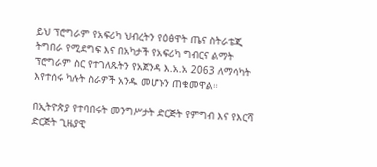ይህ ፕሮግራም የአፍሪካ ህብረትን የዕፅዋት ጤና ስትራቴጂ ትግበራ የሚደግፍ እና በአካታች የአፍሪካ ግብርና ልማት ፕሮግራም ስር የተገለጹትን የአጀንዳ እ.አ.አ 2063 ለማሳካት እየተሰሩ ካሉት ስራዎች አንዱ መሆኑን ጠቁመዋል።

በኢትዮጵያ የተባበሩት መንግሥታት ድርጅት የምግብ እና የእርሻ ድርጅት ጊዜያዊ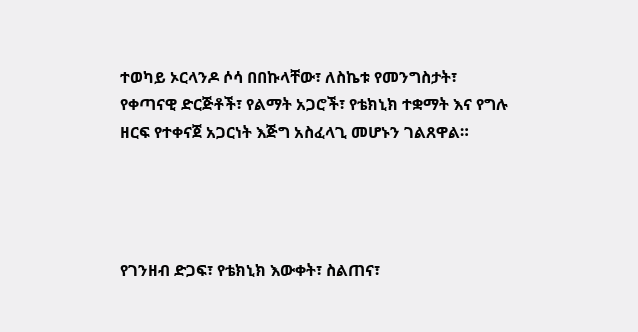ተወካይ ኦርላንዶ ሶሳ በበኩላቸው፣ ለስኬቱ የመንግስታት፣ የቀጣናዊ ድርጅቶች፣ የልማት አጋሮች፣ የቴክኒክ ተቋማት እና የግሉ ዘርፍ የተቀናጀ አጋርነት እጅግ አስፈላጊ መሆኑን ገልጸዋል።




የገንዘብ ድጋፍ፣ የቴክኒክ እውቀት፣ ስልጠና፣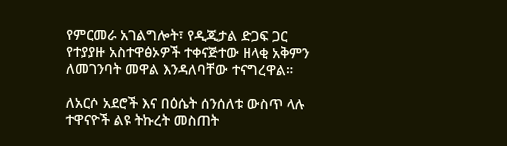የምርመራ አገልግሎት፣ የዲጂታል ድጋፍ ጋር የተያያዙ አስተዋፅኦዎች ተቀናጅተው ዘላቂ አቅምን ለመገንባት መዋል እንዳለባቸው ተናግረዋል።

ለአርሶ አደሮች እና በዕሴት ሰንሰለቱ ውስጥ ላሉ ተዋናዮች ልዩ ትኩረት መስጠት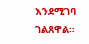እንደሚገባ ገልጸዋል።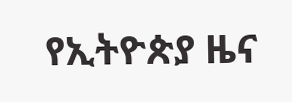የኢትዮጵያ ዜና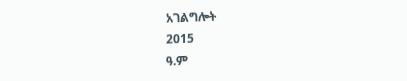አገልግሎት
2015
ዓ.ም